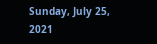Sunday, July 25, 2021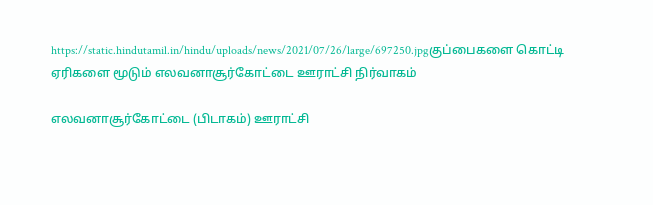https://static.hindutamil.in/hindu/uploads/news/2021/07/26/large/697250.jpgகுப்பைகளை கொட்டி ஏரிகளை மூடும் எலவனாசூர்கோட்டை ஊராட்சி நிர்வாகம்

எலவனாசூர்கோட்டை (பிடாகம்) ஊராட்சி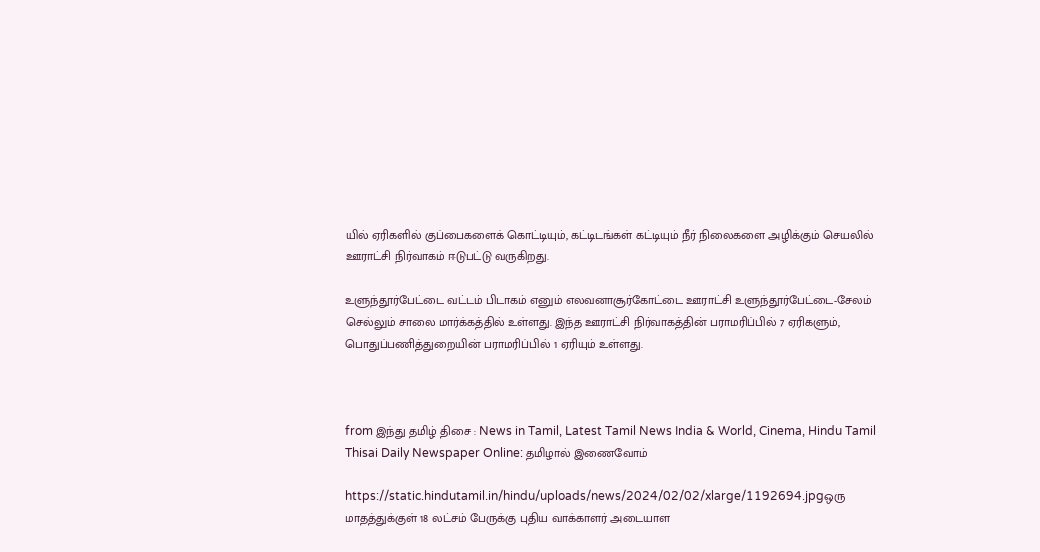யில் ஏரிகளில் குப்பைகளைக் கொட்டியும், கட்டிடங்கள் கட்டியும் நீர் நிலைகளை அழிக்கும் செயலில் ஊராட்சி நிர்வாகம் ஈடுபட்டு வருகிறது.

உளுந்தூர்பேட்டை வட்டம் பிடாகம் எனும் எலவனாசூர்கோட்டை ஊராட்சி உளுந்தூர்பேட்டை-சேலம் செல்லும் சாலை மார்க்கத்தில் உள்ளது. இந்த ஊராட்சி நிர்வாகத்தின் பராமரிப்பில் 7 ஏரிகளும், பொதுப்பணித்துறையின் பராமரிப்பில் 1 ஏரியும் உள்ளது.



from இந்து தமிழ் திசை : News in Tamil, Latest Tamil News India & World, Cinema, Hindu Tamil Thisai Daily Newspaper Online: தமிழால் இணைவோம்

https://static.hindutamil.in/hindu/uploads/news/2024/02/02/xlarge/1192694.jpgஒரு மாதத்துக்குள் 18 லட்சம் பேருக்கு புதிய வாக்காளர் அடையாள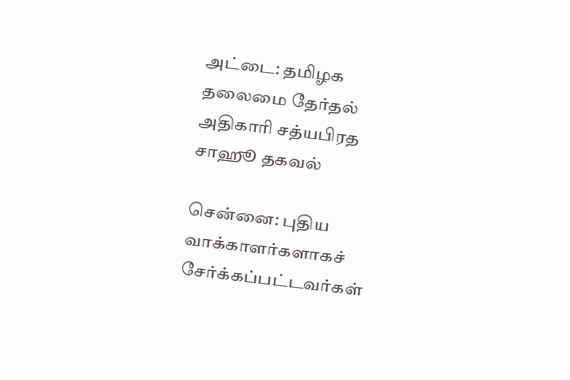அட்டை: தமிழக தலைமை தேர்தல் அதிகாரி சத்யபிரத சாஹூ தகவல்

சென்னை: புதிய வாக்காளர்களாகச் சேர்க்கப்பட்டவர்கள்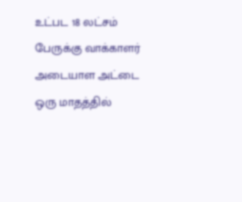உட்பட 18 லட்சம் பேருக்கு வாக்காளர் அடையாள அட்டை ஒரு மாதத்தில்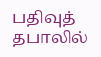பதிவுத் தபாலில்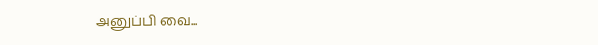அனுப்பி வை...